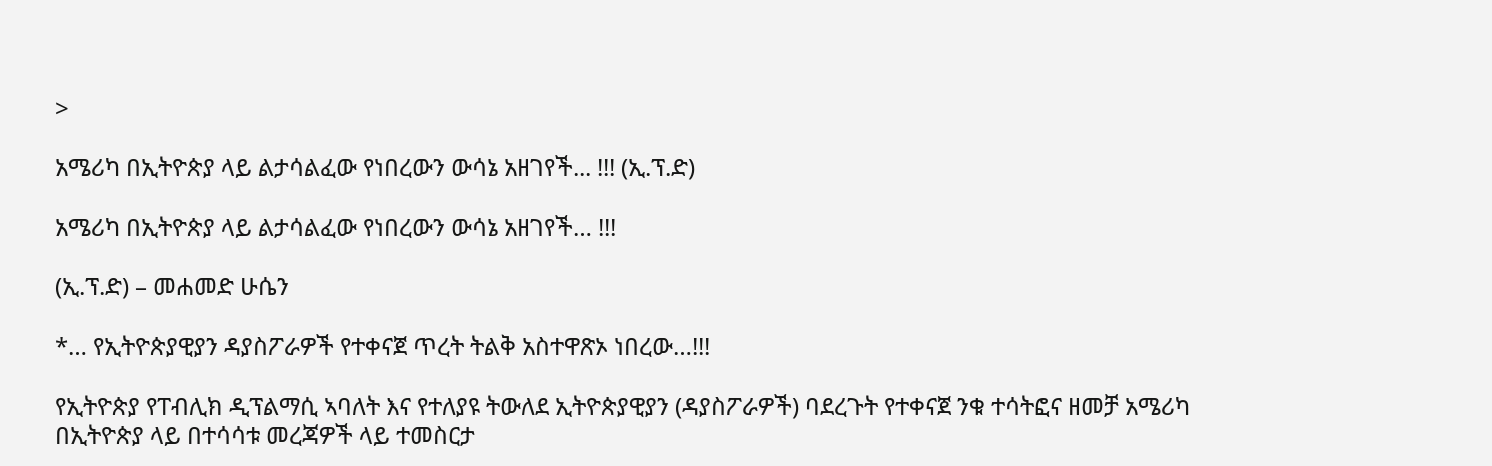>

አሜሪካ በኢትዮጵያ ላይ ልታሳልፈው የነበረውን ውሳኔ አዘገየች... !!! (ኢ.ፕ.ድ)

አሜሪካ በኢትዮጵያ ላይ ልታሳልፈው የነበረውን ውሳኔ አዘገየች… !!!

(ኢ.ፕ.ድ) – መሐመድ ሁሴን

*… የኢትዮጵያዊያን ዳያስፖራዎች የተቀናጀ ጥረት ትልቅ አስተዋጽኦ ነበረው…!!!

የኢትዮጵያ የፐብሊክ ዲፕልማሲ ኣባለት እና የተለያዩ ትውለደ ኢትዮጵያዊያን (ዳያስፖራዎች) ባደረጉት የተቀናጀ ንቁ ተሳትፎና ዘመቻ አሜሪካ በኢትዮጵያ ላይ በተሳሳቱ መረጃዎች ላይ ተመስርታ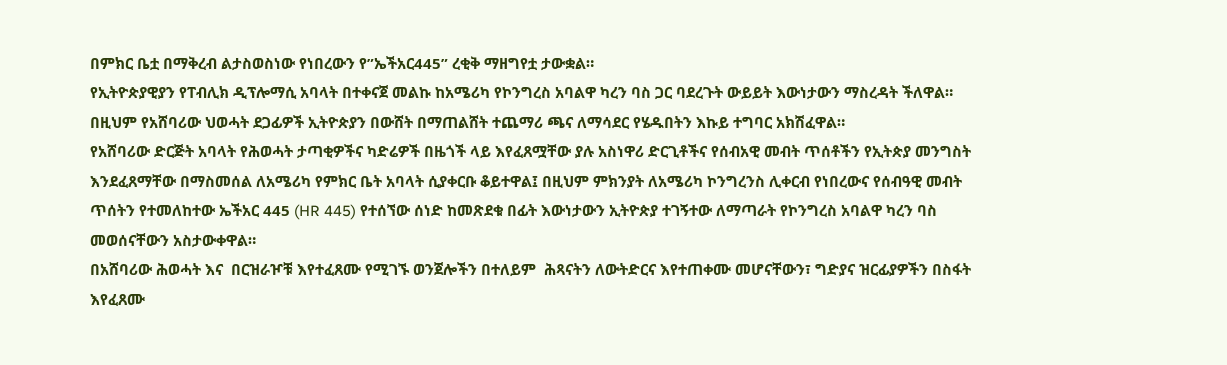በምክር ቤቷ በማቅረብ ልታስወስነው የነበረውን የ”ኤችአር445” ረቂቅ ማዘግየቷ ታውቋል።
የኢትዮጵያዊያን የፐብሊክ ዲፕሎማሲ አባላት በተቀናጀ መልኩ ከአሜሪካ የኮንግረስ አባልዋ ካረን ባስ ጋር ባደረጉት ውይይት እውነታውን ማስረዳት ችለዋል። በዚህም የአሸባሪው ህወሓት ደጋፊዎች ኢትዮጵያን በውሸት በማጠልሸት ተጨማሪ ጫና ለማሳደር የሄዱበትን እኩይ ተግባር አክሽፈዋል።
የአሸባሪው ድርጅት አባላት የሕወሓት ታጣቂዎችና ካድሬዎች በዜጎች ላይ እየፈጸሟቸው ያሉ አስነዋሪ ድርጊቶችና የሰብአዊ መብት ጥሰቶችን የኢትጵያ መንግስት እንደፈጸማቸው በማስመሰል ለአሜሪካ የምክር ቤት አባላት ሲያቀርቡ ቆይተዋል፤ በዚህም ምክንያት ለአሜሪካ ኮንግረንስ ሊቀርብ የነበረውና የሰብዓዊ መብት ጥሰትን የተመለከተው ኤችአር 445 (HR 445) የተሰኘው ሰነድ ከመጽደቁ በፊት እውነታውን ኢትዮጵያ ተገኝተው ለማጣራት የኮንግረስ አባልዋ ካረን ባስ መወሰናቸውን አስታውቀዋል።
በአሸባሪው ሕወሓት እና  በርዝራዦቹ እየተፈጸሙ የሚገኙ ወንጀሎችን በተለይም  ሕጻናትን ለውትድርና እየተጠቀሙ መሆናቸውን፣ ግድያና ዝርፊያዎችን በስፋት እየፈጸሙ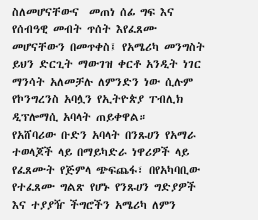ስለመሆናቸውና  መጠነ ሰፊ ግፍ እና የሰብዓዊ መብት ጥሰት እየፈጸሙ መሆናቸውን በመጥቀስ፤ የአሜሪካ መንግስት ይህን ድርጊት ማውገዝ ቀርቶ አንዲት ነገር ማንሳት አለመቻሉ ለምንድን ነው ሲሉም የኮንግረንስ አባሏን የኢትዮጵያ ፐብሊክ ዲፕሎማሲ አባላት ጠይቀዋል።
የአሸባሪው ቡድን አባላት በንጹሀን የአማራ ተወላጆች ላይ በማይካድራ ነዋሪዎች ላይ የፈጸሙት የጅምላ ጭፍጨፋ፣ በየአካባቢው የተፈጸሙ ግልጽ የሆኑ የንጹሀን ግድያዎች እና ተያያዥ ችግሮችን አሜሪካ ለምን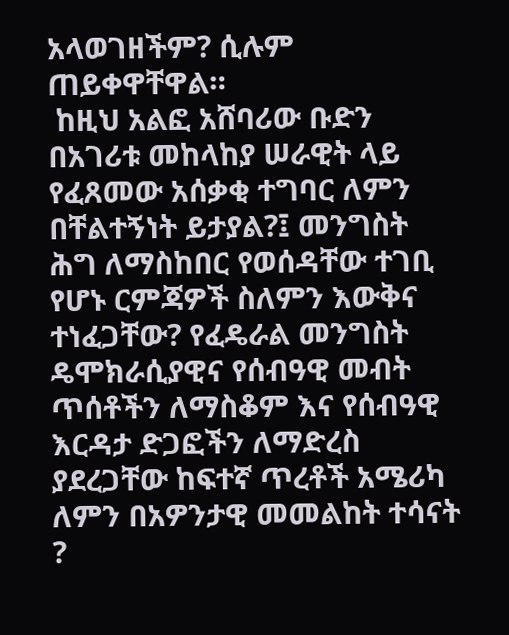አላወገዘችም? ሲሉም ጠይቀዋቸዋል።
 ከዚህ አልፎ አሸባሪው ቡድን በአገሪቱ መከላከያ ሠራዊት ላይ የፈጸመው አሰቃቂ ተግባር ለምን በቸልተኝነት ይታያል?፤ መንግስት ሕግ ለማስከበር የወሰዳቸው ተገቢ የሆኑ ርምጃዎች ስለምን እውቅና ተነፈጋቸው? የፈዴራል መንግስት ዴሞክራሲያዊና የሰብዓዊ መብት ጥሰቶችን ለማስቆም እና የሰብዓዊ እርዳታ ድጋፎችን ለማድረስ ያደረጋቸው ከፍተኛ ጥረቶች አሜሪካ ለምን በአዎንታዊ መመልከት ተሳናት ?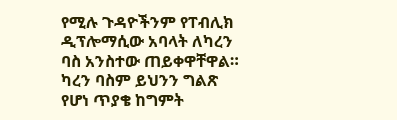የሚሉ ጉዳዮችንም የፐብሊክ ዲፕሎማሲው አባላት ለካረን ባስ አንስተው ጠይቀዋቸዋል።
ካረን ባስም ይህንን ግልጽ የሆነ ጥያቄ ከግምት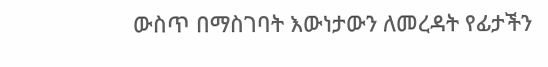ውስጥ በማስገባት እውነታውን ለመረዳት የፊታችን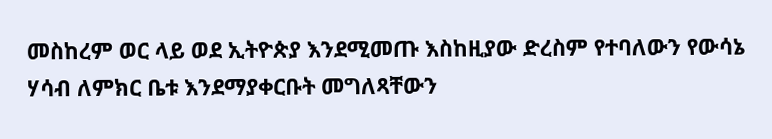መስከረም ወር ላይ ወደ ኢትዮጵያ እንደሚመጡ እስከዚያው ድረስም የተባለውን የውሳኔ ሃሳብ ለምክር ቤቱ እንደማያቀርቡት መግለጻቸውን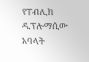የፐብሊክ ዲፕሎማሲው አባላት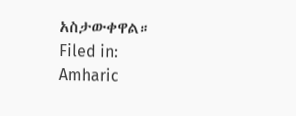አስታውቀዋል።
Filed in: Amharic